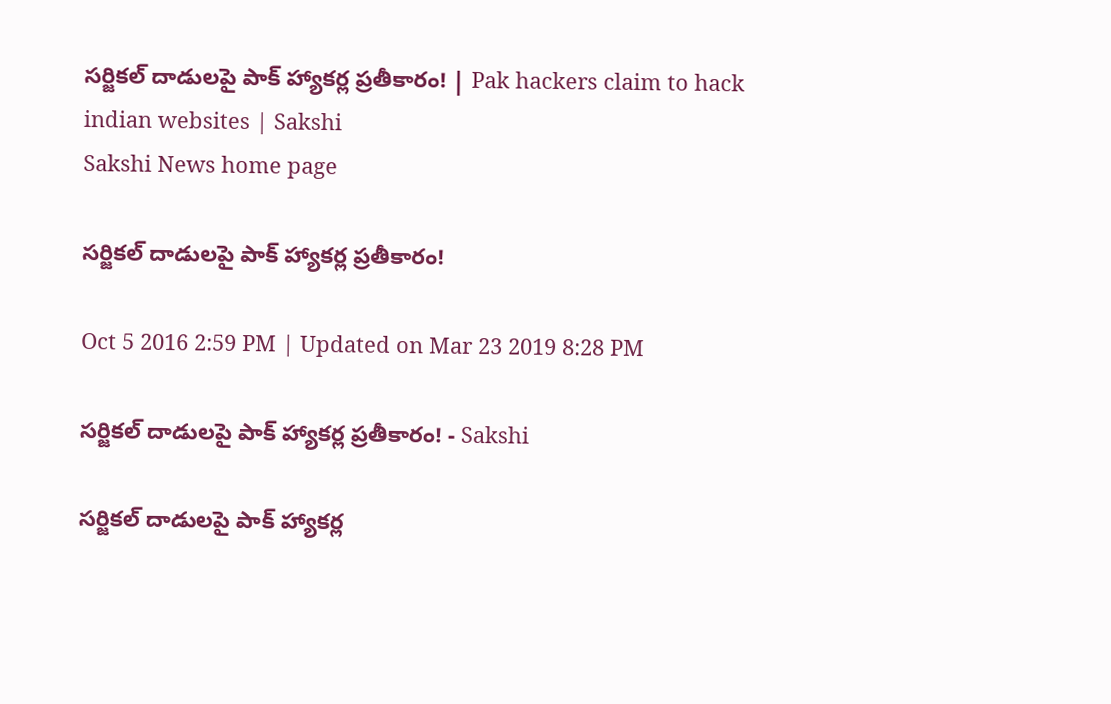సర్జికల్‌ దాడులపై పాక్ హ్యాకర్ల ప్రతీకారం! | Pak hackers claim to hack indian websites | Sakshi
Sakshi News home page

సర్జికల్‌ దాడులపై పాక్ హ్యాకర్ల ప్రతీకారం!

Oct 5 2016 2:59 PM | Updated on Mar 23 2019 8:28 PM

సర్జికల్‌ దాడులపై పాక్ హ్యాకర్ల ప్రతీకారం! - Sakshi

సర్జికల్‌ దాడులపై పాక్ హ్యాకర్ల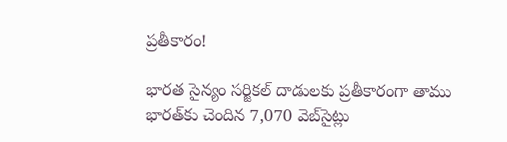ప్రతీకారం!

భారత సైన్యం సర్జికల్‌ దాడులకు ప్రతీకారంగా తాము భారత్‌కు చెందిన 7,070 వెబ్‌సైట్లు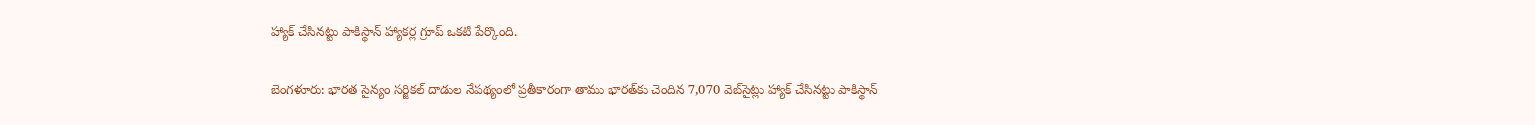హ్యాక్‌ చేసినట్టు పాకిస్థాన్‌ హ్యాకర్ల గ్రూప్‌ ఒకటి పేర్కొంది.

బెంగళూరు: భారత సైన్యం సర్జికల్‌ దాడుల నేపథ్యంలో ప్రతీకారంగా తాము భారత్‌కు చెందిన 7,070 వెబ్‌సైట్లు హ్యాక్‌ చేసినట్టు పాకిస్థాన్‌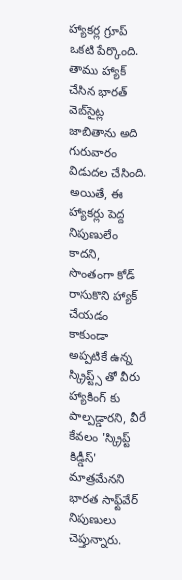హ్యాకర్ల గ్రూప్‌ ఒకటి పేర్కొంది. తాము హ్యాక్‌ చేసిన భారత్‌ వెబ్‌సైట్ల జాబితాను అది గురువారం విడుదల చేసింది. అయితే, ఈ హ్యాకర్లు పెద్ద నిపుణులేం కాదని, సొంతంగా కోడ్‌ రాసుకొని హ్యాక్‌ చేయడం కాకుండా అప్పటికే ఉన్న స్క్రిప్ట్స్‌ తో వీరు హ్యాకింగ్ కు పాల్పడ్డారని, వీరే కేవలం 'స్క్రిప్ట్‌ కిడ్డీస్‌' మాత్రమేనని భారత సాఫ్ట్‌వేర్ నిపుణులు చెప్తున్నారు.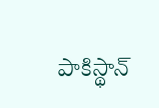పాకిస్థాన్‌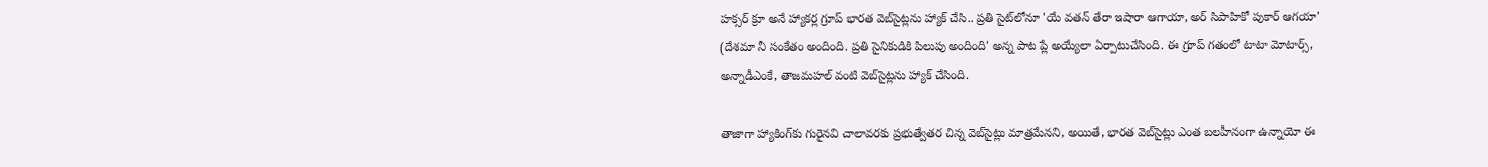హక్సర్‌ క్రూ అనే హ్యాకర్ల గ్రూప్‌ భారత వెబ్‌సైట్లను హ్యాక్ చేసి.. ప్రతి సైట్‌లోనూ 'యే వతన్‌ తేరా ఇషారా ఆగాయా, అర్‌ సిపాహికో పుకార్‌ ఆగయా' (దేశమా నీ సంకేతం అందింది. ప్రతి సైనికుడికి పిలుపు అందింది' అన్న పాట ప్లే అయ్యేలా ఏర్పాటుచేసింది. ఈ గ్రూప్‌ గతంలో టాటా మోటార్స్‌, అన్నాడీఎంకే, తాజమహల్ వంటి వెబ్‌సైట్లను హ్యాక్ చేసింది.

తాజాగా హ్యాకింగ్‌కు గురైనవి చాలావరకు ప్రభుత్వేతర చిన్న వెబ్‌సైట్లు మాత్రమేనని, అయితే, భారత వెబ్‌సైట్లు ఎంత బలహీనంగా ఉన్నాయో ఈ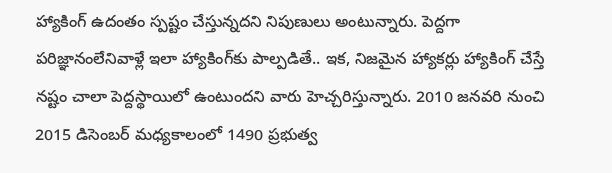హ్యాకింగ్‌ ఉదంతం స్పష్టం చేస్తున్నదని నిపుణులు అంటున్నారు. పెద్దగా పరిజ్ఞానంలేనివాళ్లే ఇలా హ్యాకింగ్‌కు పాల్పడితే.. ఇక, నిజమైన హ్యాకర్లు హ్యాకింగ్‌ చేస్తే నష్టం చాలా పెద్దస్థాయిలో ఉంటుందని వారు హెచ్చరిస్తున్నారు. 2010 జనవరి నుంచి 2015 డిసెంబర్‌ మధ్యకాలంలో 1490 ప్రభుత్వ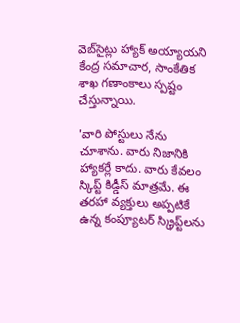వెబ్‌సైట్లు హ్యాక్‌ అయ్యాయని కేంద్ర సమాచార, సాంకేతిక శాఖ గణాంకాలు స్పష్టం చేస్తున్నాయి.

'వారి పోస్టులు నేను చూశాను. వారు నిజానికి హ్యాకర్లే కాదు. వారు కేవలం స్కిప్ట్ కిడ్డీస్‌ మాత్రమే. ఈ తరహా వ్యక్తులు అప్పటికే ఉన్న కంప్యూటర్‌ స్క్రిప్ట్‌లను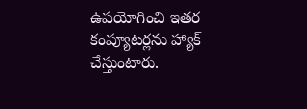ఉపయోగించి ఇతర కంప్యూటర్లను హ్యాక్ చేస్తుంటారు.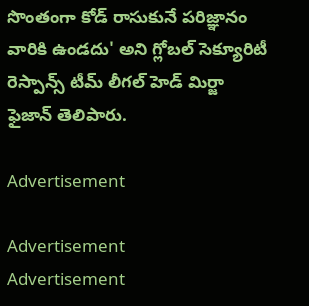సొంతంగా కోడ్‌ రాసుకునే పరిజ్ఞానం వారికి ఉండదు' అని గ్లోబల్‌ సెక్యూరిటీ రెస్పాన్స్ టీమ్ లీగల్‌ హెడ్‌ మిర్జా ఫైజాన్ తెలిపారు.

Advertisement

Advertisement
Advertisement